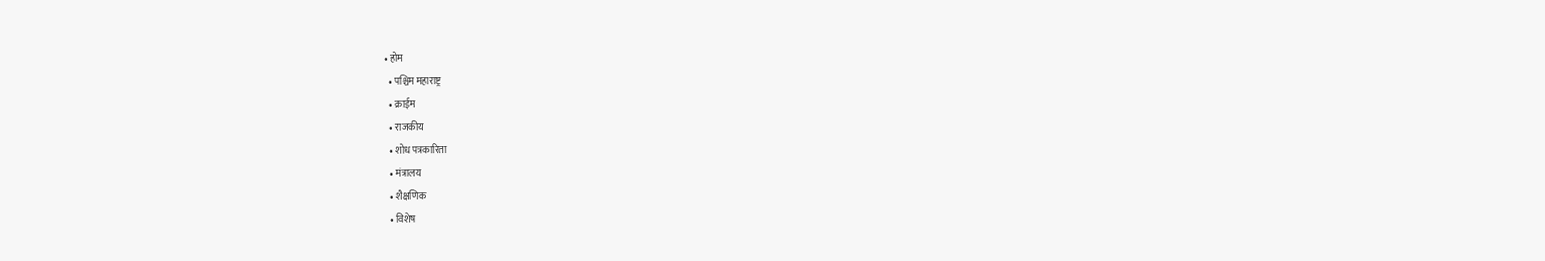• होम
  • पश्चिम महाराष्ट्र
  • क्राईम
  • राजकीय
  • शोध पत्रकारिता
  • मंत्रालय
  • शैक्षणिक
  • विशेष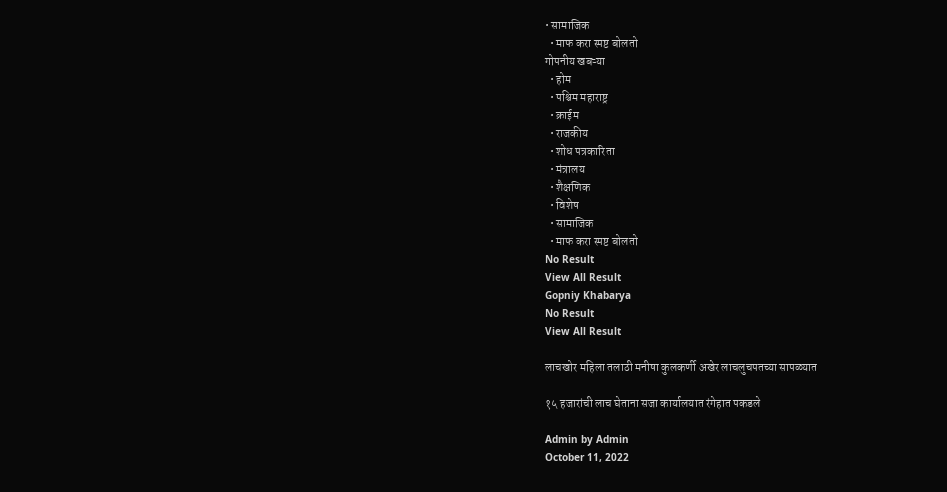• सामाजिक
  • माफ करा स्पष्ट बोलतो
गोपनीय खबऱ्या
  • होम
  • पश्चिम महाराष्ट्र
  • क्राईम
  • राजकीय
  • शोध पत्रकारिता
  • मंत्रालय
  • शैक्षणिक
  • विशेष
  • सामाजिक
  • माफ करा स्पष्ट बोलतो
No Result
View All Result
Gopniy Khabarya
No Result
View All Result

लाचखोर महिला तलाठी मनीषा कुलकर्णी अखेर लाचलुचपतच्या सापळ्यात

१५ हजारांची लाच घेताना सजा कार्यालयात रंगेहात पकडले

Admin by Admin
October 11, 2022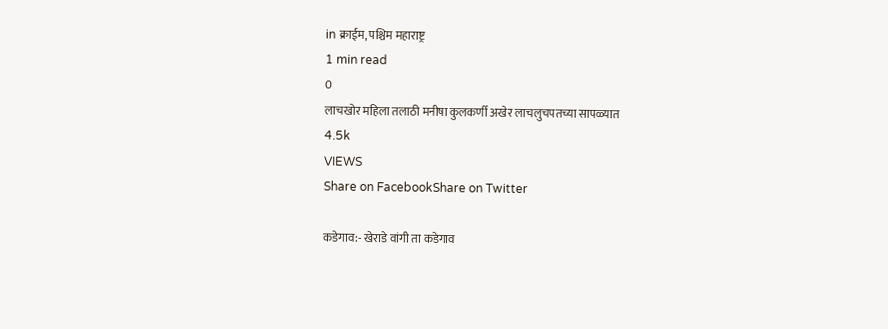in क्राईम, पश्चिम महाराष्ट्र
1 min read
0
लाचखोर महिला तलाठी मनीषा कुलकर्णी अखेर लाचलुचपतच्या सापळ्यात
4.5k
VIEWS
Share on FacebookShare on Twitter

कडेगाव:- खेराडे वांगी ता कडेगाव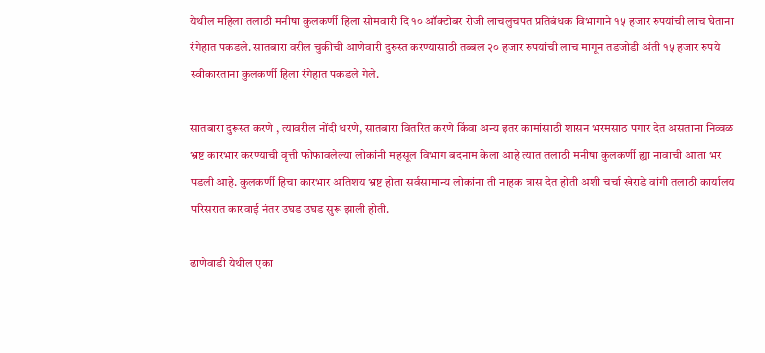येथील महिला तलाठी मनीषा कुलकर्णी हिला सोमवारी दि १० ऑक्टोबर रोजी लाचलुचपत प्रतिबंधक विभागाने १५ हजार रुपयांची लाच घेताना रंगेहात पकडले. सातबारा वरील चुकीची आणेवारी दुरुस्त करण्यासाठी तब्बल २० हजार रुपयांची लाच मागून तडजोडी अंती १५ हजार रुपये स्वीकारताना कुलकर्णी हिला रंगेहात पकडले गेले.

सातबारा दुरूस्त करणे , त्यावरील नोंदी धरणे, सातबारा वितरित करणे किंवा अन्य इतर कामांसाठी शासन भरमसाठ पगार देत असताना निव्वळ भ्रष्ट कारभार करण्याची वृत्ती फोफावलेल्या लोकांनी महसूल विभाग बदनाम केला आहे त्यात तलाठी मनीषा कुलकर्णी ह्या नावाची आता भर पडली आहे. कुलकर्णी हिचा कारभार अतिशय भ्रष्ट होता सर्वसामान्य लोकांना ती नाहक त्रास देत होती अशी चर्चा खेराडे वांगी तलाठी कार्यालय परिसरात कारवाई नंतर उघड उघड सुरू झाली होती.

ढाणेवाडी येथील एका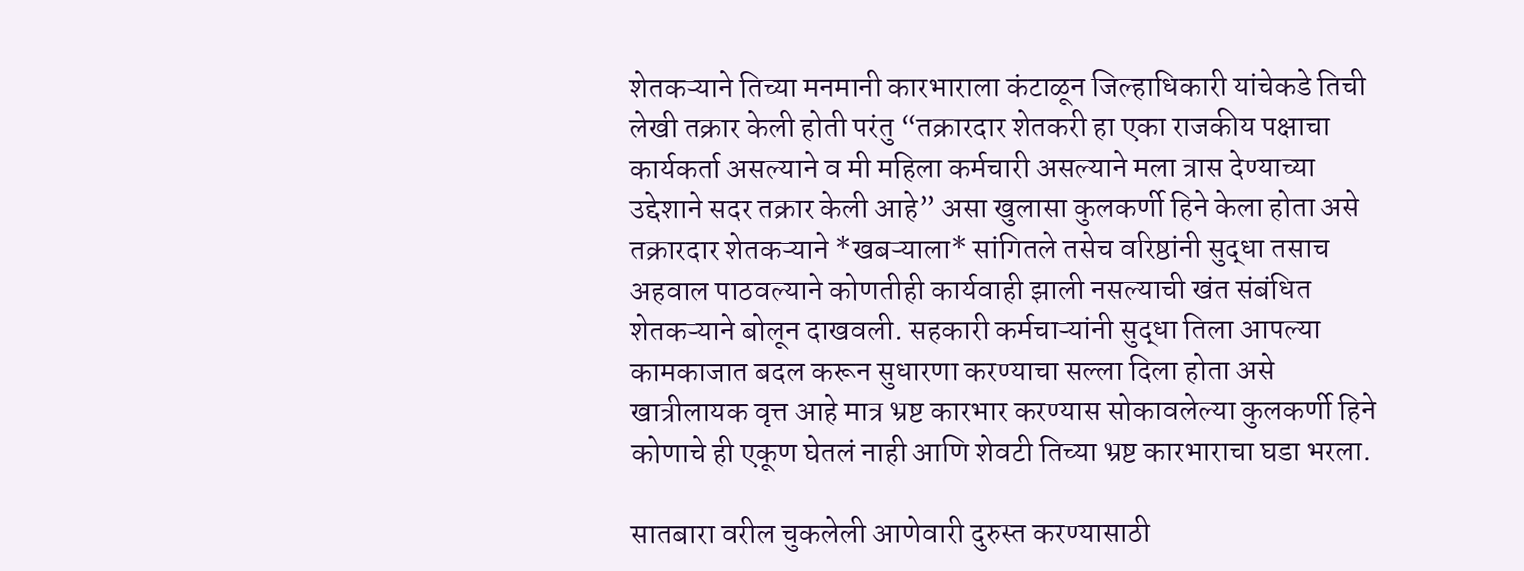शेतकऱ्याने तिच्या मनमानी कारभाराला कंटाळून जिल्हाधिकारी यांचेकडे तिची लेखी तक्रार केली होती परंतु “तक्रारदार शेतकरी हा एका राजकीय पक्षाचा कार्यकर्ता असल्याने व मी महिला कर्मचारी असल्याने मला त्रास देण्याच्या उद्देशाने सदर तक्रार केली आहे” असा खुलासा कुलकर्णी हिने केला होता असे तक्रारदार शेतकऱ्याने *खबऱ्याला* सांगितले तसेच वरिष्ठांनी सुद्धा तसाच अहवाल पाठवल्याने कोणतीही कार्यवाही झाली नसल्याची खंत संबंधित शेतकऱ्याने बोलून दाखवली. सहकारी कर्मचाऱ्यांनी सुद्धा तिला आपल्या कामकाजात बदल करून सुधारणा करण्याचा सल्ला दिला होता असे खात्रीलायक वृत्त आहे मात्र भ्रष्ट कारभार करण्यास सोकावलेल्या कुलकर्णी हिने कोणाचे ही एकूण घेतलं नाही आणि शेवटी तिच्या भ्रष्ट कारभाराचा घडा भरला.

सातबारा वरील चुकलेली आणेवारी दुरुस्त करण्यासाठी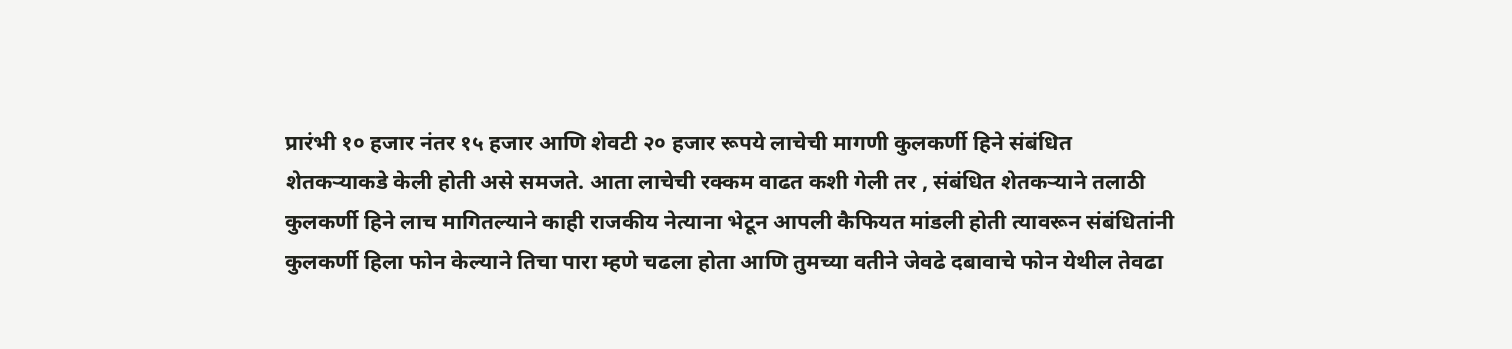प्रारंभी १० हजार नंतर १५ हजार आणि शेवटी २० हजार रूपये लाचेची मागणी कुलकर्णी हिने संबंधित शेतकऱ्याकडे केली होती असे समजते. आता लाचेची रक्कम वाढत कशी गेली तर , संबंधित शेतकऱ्याने तलाठी कुलकर्णी हिने लाच मागितल्याने काही राजकीय नेत्याना भेटून आपली कैफियत मांडली होती त्यावरून संबंधितांनी कुलकर्णी हिला फोन केल्याने तिचा पारा म्हणे चढला होता आणि तुमच्या वतीने जेवढे दबावाचे फोन येथील तेवढा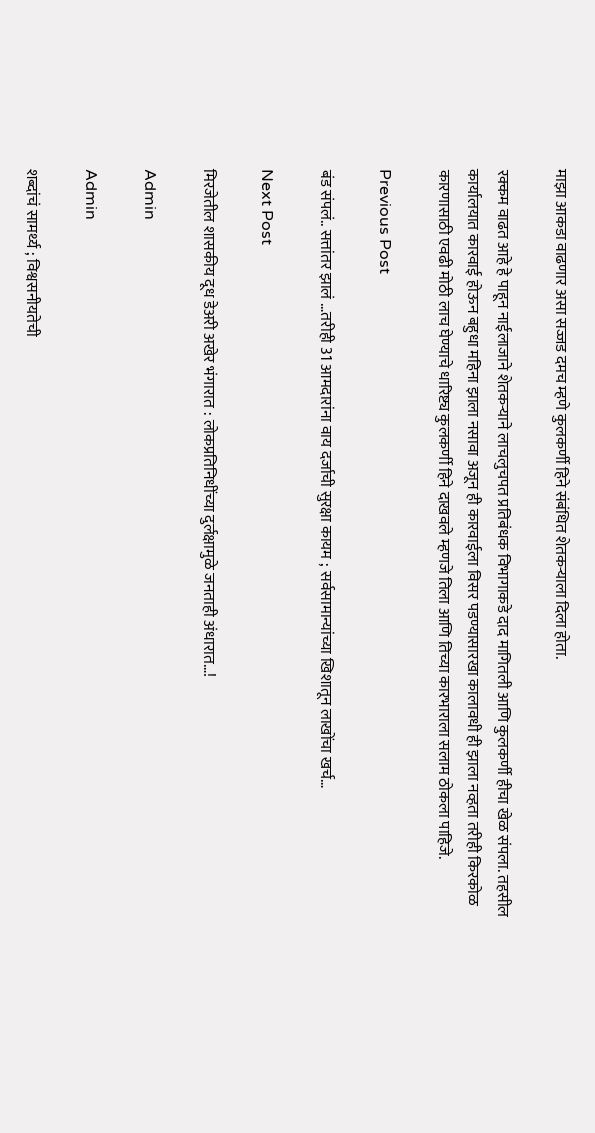माझा आकडा वाढणार असा सज्जड दमच म्हणे कुलकर्णी हिने संबंधित शेतकऱ्याला दिला होता.

रक्कम वाढत आहे हे पाहून नाईलाजाने शेतकऱ्याने लाचलुचपत प्रतिबंधक विभागाकडे दाद मागितली आणि कुलकर्णी हीचा खेळ संपला. तहसील कार्यालयात कारवाई होऊन बहुधा महिना झाला नसावा अजून ही कारवाईला विसर पडण्यासारखा कालावधी ही झाला नव्हता तरीही किरकोळ कारणासाठी एवढी मोठी लाच घेण्याचे धारिष्ट्य कुलकर्णी हिने दाखवले म्हणजे तिला आणि तिच्या कारभाराला सलाम ठोकला पाहिजे.

Previous Post

बंड संपलं.. सत्तांतर झालं …तरीही 31 आमदारांना वाय दर्जाची सुरक्षा कायम ; सर्वसामान्यांच्या खिशातून लाखोंचा खर्च…

Next Post

मिरजेतील शासकीय दूध डेअरी अखेर भंगारात : लोकप्रतिनिधींच्या दुर्लक्षामुळे जनताही अंधारात…!

Admin

Admin

शब्दांचं सामर्थ्य ; विश्वसनीयतेची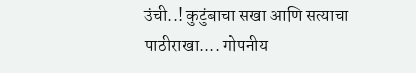उंची..! कुटुंबाचा सखा आणि सत्याचा पाठीराखा.... गोपनीय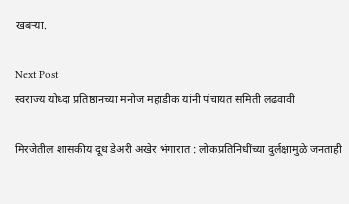खबऱ्या.

Next Post
स्वराज्य योध्दा प्रतिष्ठानच्या मनोज महाडीक यांनी पंचायत समिती लढवावी

मिरजेतील शासकीय दूध डेअरी अखेर भंगारात : लोकप्रतिनिधींच्या दुर्लक्षामुळे जनताही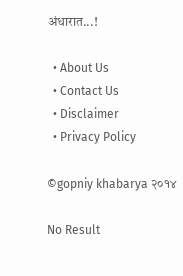अंधारात...!

  • About Us
  • Contact Us
  • Disclaimer
  • Privacy Policy

©gopniy khabarya २०१४

No Result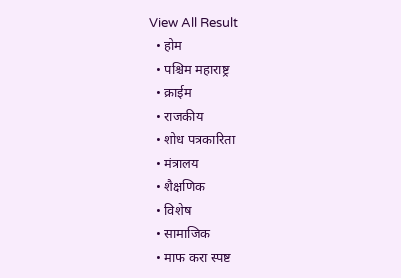View All Result
  • होम
  • पश्चिम महाराष्ट्र
  • क्राईम
  • राजकीय
  • शोध पत्रकारिता
  • मंत्रालय
  • शैक्षणिक
  • विशेष
  • सामाजिक
  • माफ करा स्पष्ट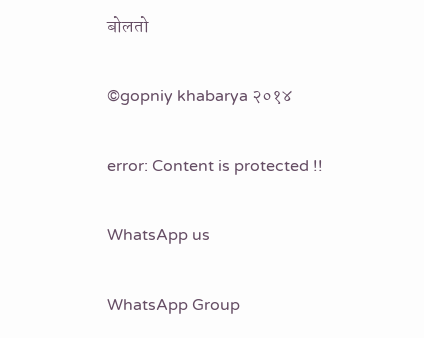बोलतो

©gopniy khabarya २०१४

error: Content is protected !!

WhatsApp us

WhatsApp Group